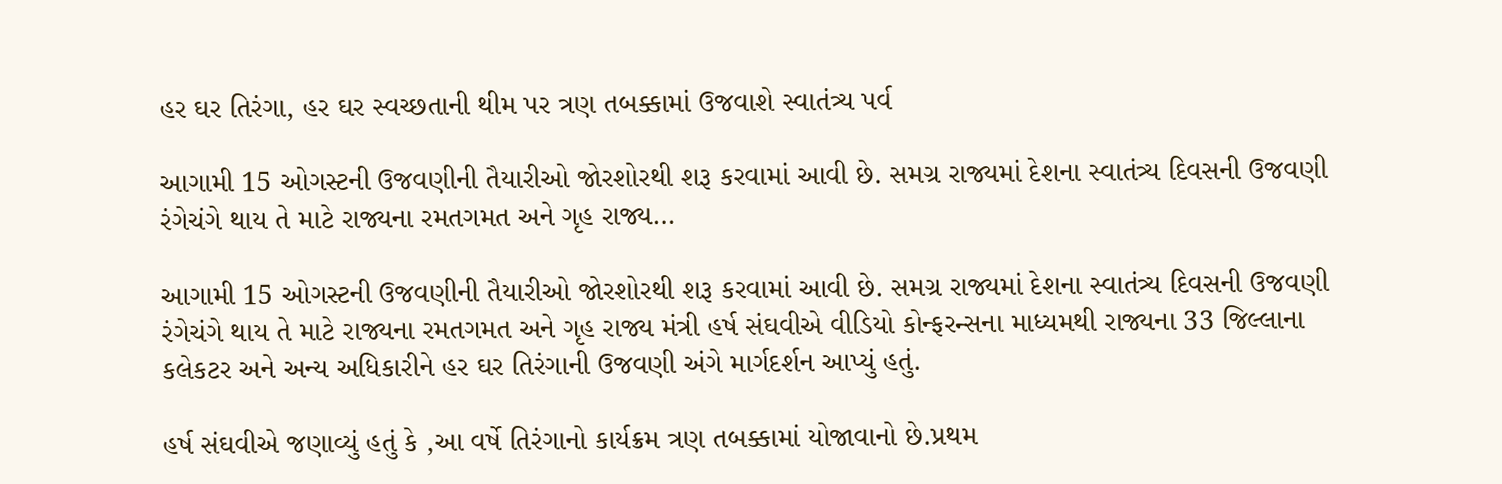હર ઘર તિરંગા, હર ઘર સ્વચ્છતાની થીમ પર ત્રણ તબક્કામાં ઉજવાશે સ્વાતંત્ર્ય પર્વ

આગામી 15 ઓગસ્ટની ઉજવણીની તૈયારીઓ જોરશોરથી શરૂ કરવામાં આવી છે. સમગ્ર રાજ્યમાં દેશના સ્વાતંત્ર્ય દિવસની ઉજવણી રંગેચંગે થાય તે માટે રાજ્યના રમતગમત અને ગૃહ રાજ્ય…

આગામી 15 ઓગસ્ટની ઉજવણીની તૈયારીઓ જોરશોરથી શરૂ કરવામાં આવી છે. સમગ્ર રાજ્યમાં દેશના સ્વાતંત્ર્ય દિવસની ઉજવણી રંગેચંગે થાય તે માટે રાજ્યના રમતગમત અને ગૃહ રાજ્ય મંત્રી હર્ષ સંઘવીએ વીડિયો કોન્ફરન્સના માધ્યમથી રાજ્યના 33 જિલ્લાના કલેકટર અને અન્ય અધિકારીને હર ઘર તિરંગાની ઉજવણી અંગે માર્ગદર્શન આપ્યું હતું.

હર્ષ સંઘવીએ જણાવ્યું હતું કે ,આ વર્ષે તિરંગાનો કાર્યક્રમ ત્રણ તબક્કામાં યોજાવાનો છે.પ્રથમ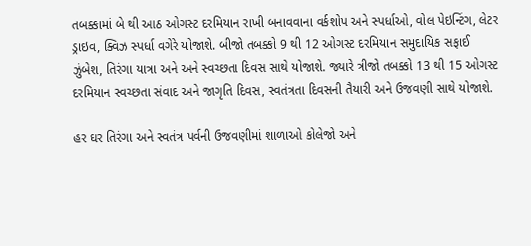તબક્કામાં બે થી આઠ ઓગસ્ટ દરમિયાન રાખી બનાવવાના વર્કશોપ અને સ્પર્ધાઓ, વોલ પેઇન્ટિંગ, લેટર ડ્રાઇવ, ક્વિઝ સ્પર્ધા વગેરે યોજાશે. બીજો તબક્કો 9 થી 12 ઓગસ્ટ દરમિયાન સમુદાયિક સફાઈ ઝુંબેશ, તિરંગા યાત્રા અને અને સ્વચ્છતા દિવસ સાથે યોજાશે. જ્યારે ત્રીજો તબક્કો 13 થી 15 ઓગસ્ટ દરમિયાન સ્વચ્છતા સંવાદ અને જાગૃતિ દિવસ, સ્વતંત્રતા દિવસની તૈયારી અને ઉજવણી સાથે યોજાશે.

હર ઘર તિરંગા અને સ્વતંત્ર પર્વની ઉજવણીમાં શાળાઓ કોલેજો અને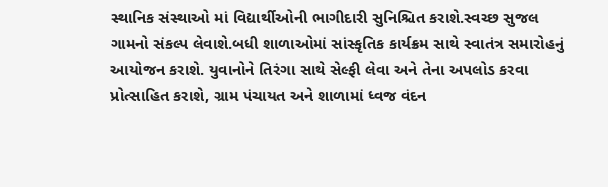સ્થાનિક સંસ્થાઓ માં વિદ્યાર્થીઓની ભાગીદારી સુનિશ્ચિત કરાશે.સ્વચ્છ સુજલ ગામનો સંકલ્પ લેવાશે.બધી શાળાઓમાં સાંસ્કૃતિક કાર્યક્રમ સાથે સ્વાતંત્ર સમારોહનું આયોજન કરાશે. યુવાનોને તિરંગા સાથે સેલ્ફી લેવા અને તેના અપલોડ કરવા પ્રોત્સાહિત કરાશે, ગ્રામ પંચાયત અને શાળામાં ધ્વજ વંદન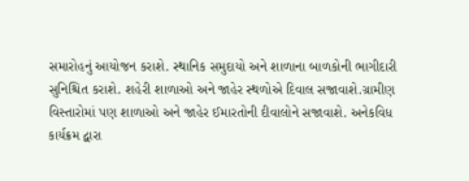સમારોહનું આયોજન કરાશે. સ્થાનિક સમુદાયો અને શાળાના બાળકોની ભાગીદારી સુનિશ્ચિત કરાશે. શહેરી શાળાઓ અને જાહેર સ્થળોએ દિવાલ સજાવાશે.ગ્રામીણ વિસ્તારોમાં પણ શાળાઓ અને જાહેર ઈમારતોની દીવાલોને સજાવાશે. અનેકવિધ કાર્યક્રમ દ્વારા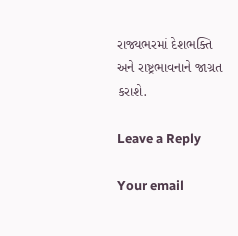રાજ્યભરમાં દેશભક્તિ અને રાષ્ટ્રભાવનાને જાગ્રત કરાશે.

Leave a Reply

Your email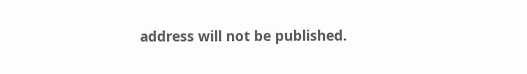address will not be published.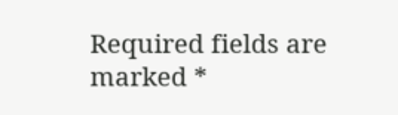Required fields are marked *